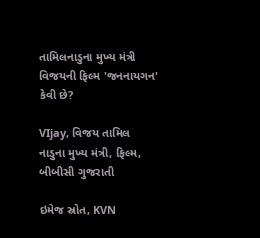તામિલનાડુના મુખ્ય મંત્રી વિજયની ફિલ્મ 'જનનાયગન' કેવી છે?

VIjay, વિજય તામિલ નાડુના મુખ્ય મંત્રી, ફિલ્મ, બીબીસી ગુજરાતી

ઇમેજ સ્રોત, KVN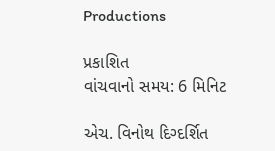Productions

પ્રકાશિત
વાંચવાનો સમય: 6 મિનિટ

એચ. વિનોથ દિગ્દર્શિત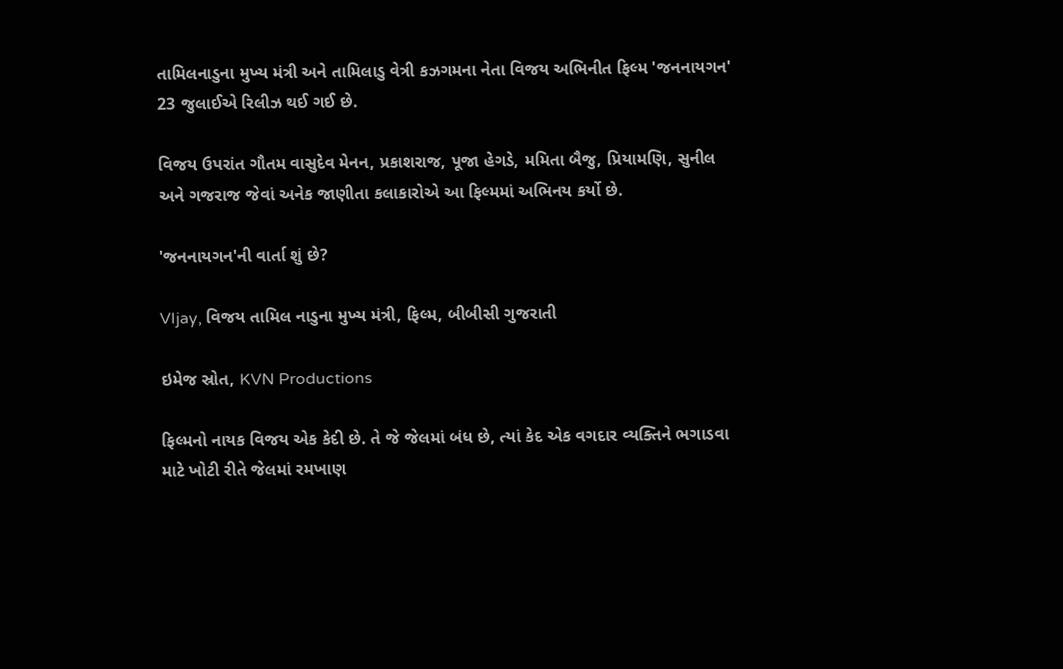તામિલનાડુના મુખ્ય મંત્રી અને તામિલાડુ વેત્રી કઝગમના નેતા વિજય અભિનીત ફિલ્મ 'જનનાયગન' 23 જુલાઈએ રિલીઝ થઈ ગઈ છે.

વિજય ઉપરાંત ગૌતમ વાસુદેવ મેનન, પ્રકાશરાજ, પૂજા હેગડે, મમિતા બૈજુ, પ્રિયામણિ, સુનીલ અને ગજરાજ જેવાં અનેક જાણીતા કલાકારોએ આ ફિલ્મમાં અભિનય કર્યો છે.

'જનનાયગન'ની વાર્તા શું છે?

VIjay, વિજય તામિલ નાડુના મુખ્ય મંત્રી, ફિલ્મ, બીબીસી ગુજરાતી

ઇમેજ સ્રોત, KVN Productions

ફિલ્મનો નાયક વિજય એક કેદી છે. તે જે જેલમાં બંધ છે, ત્યાં કેદ એક વગદાર વ્યક્તિને ભગાડવા માટે ખોટી રીતે જેલમાં રમખાણ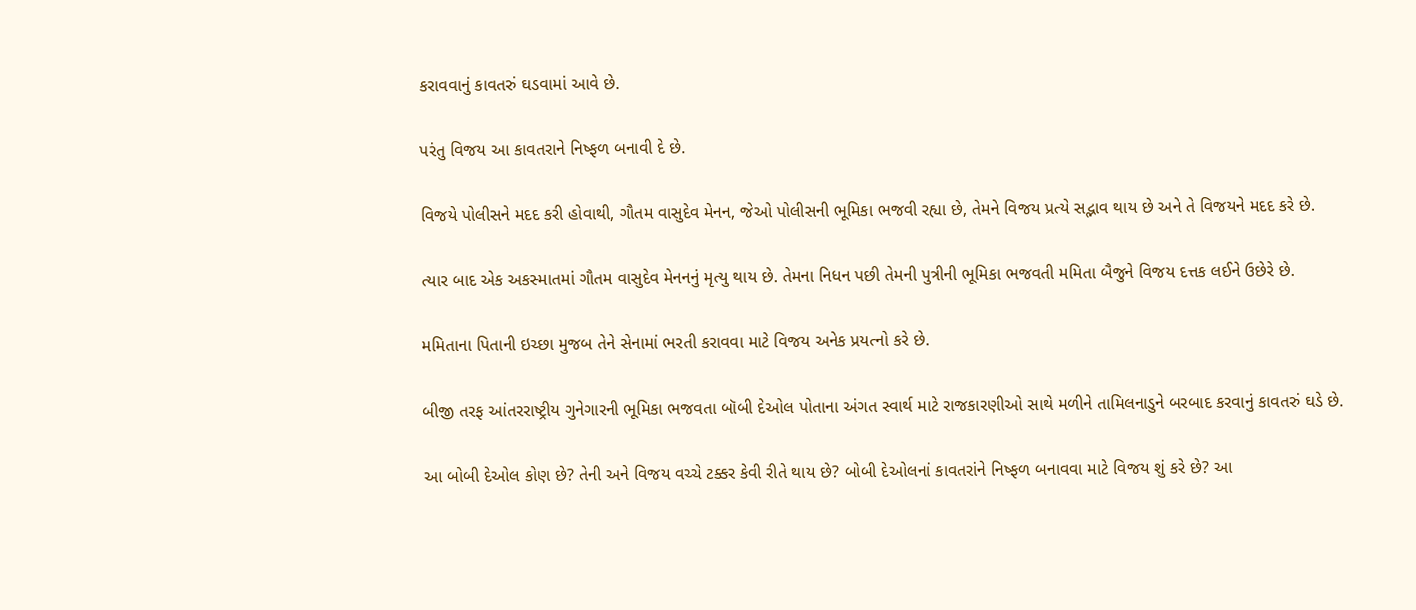કરાવવાનું કાવતરું ઘડવામાં આવે છે.

પરંતુ વિજય આ કાવતરાને નિષ્ફળ બનાવી દે છે.

વિજયે પોલીસને મદદ કરી હોવાથી, ગૌતમ વાસુદેવ મેનન, જેઓ પોલીસની ભૂમિકા ભજવી રહ્યા છે, તેમને વિજય પ્રત્યે સદ્ભાવ થાય છે અને તે વિજયને મદદ કરે છે.

ત્યાર બાદ એક અકસ્માતમાં ગૌતમ વાસુદેવ મેનનનું મૃત્યુ થાય છે. તેમના નિધન પછી તેમની પુત્રીની ભૂમિકા ભજવતી મમિતા બૈજુને વિજય દત્તક લઈને ઉછેરે છે.

મમિતાના પિતાની ઇચ્છા મુજબ તેને સેનામાં ભરતી કરાવવા માટે વિજય અનેક પ્રયત્નો કરે છે.

બીજી તરફ આંતરરાષ્ટ્રીય ગુનેગારની ભૂમિકા ભજવતા બૉબી દેઓલ પોતાના અંગત સ્વાર્થ માટે રાજકારણીઓ સાથે મળીને તામિલનાડુને બરબાદ કરવાનું કાવતરું ઘડે છે.

આ બોબી દેઓલ કોણ છે? તેની અને વિજય વચ્ચે ટક્કર કેવી રીતે થાય છે? બોબી દેઓલનાં કાવતરાંને નિષ્ફળ બનાવવા માટે વિજય શું કરે છે? આ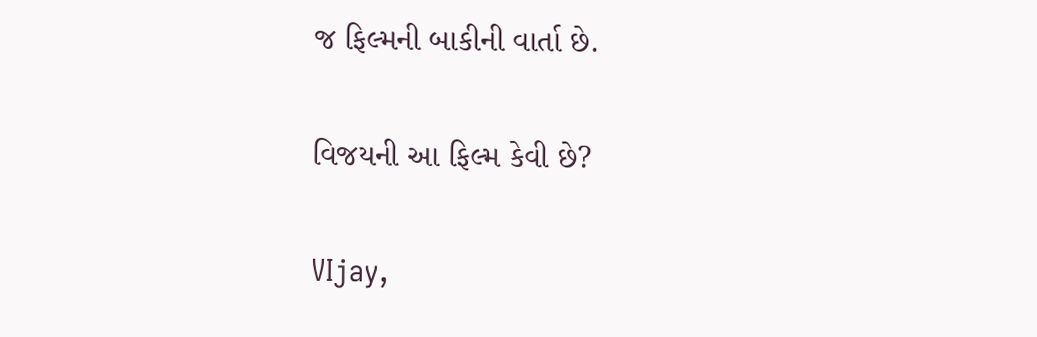જ ફિલ્મની બાકીની વાર્તા છે.

વિજયની આ ફિલ્મ કેવી છે?

VIjay,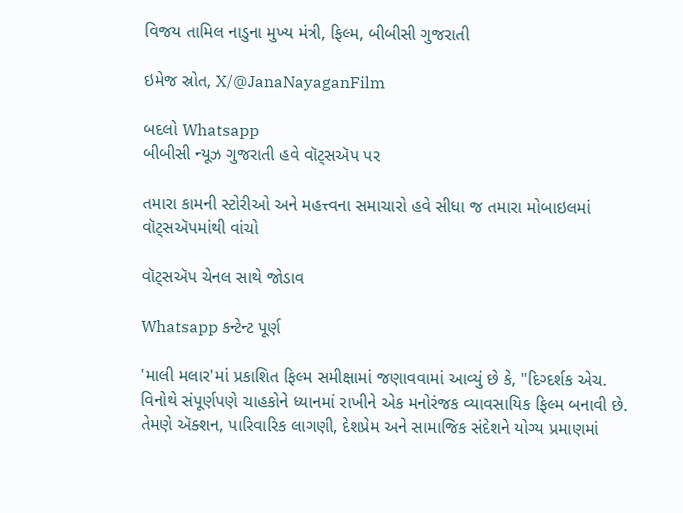વિજય તામિલ નાડુના મુખ્ય મંત્રી, ફિલ્મ, બીબીસી ગુજરાતી

ઇમેજ સ્રોત, X/@JanaNayaganFilm

બદલો Whatsapp
બીબીસી ન્યૂઝ ગુજરાતી હવે વૉટ્સઍપ પર

તમારા કામની સ્ટોરીઓ અને મહત્ત્વના સમાચારો હવે સીધા જ તમારા મોબાઇલમાં વૉટ્સઍપમાંથી વાંચો

વૉટ્સઍપ ચેનલ સાથે જોડાવ

Whatsapp કન્ટેન્ટ પૂર્ણ

'માલી મલાર'માં પ્રકાશિત ફિલ્મ સમીક્ષામાં જણાવવામાં આવ્યું છે કે, "દિગ્દર્શક એચ. વિનોથે સંપૂર્ણપણે ચાહકોને ધ્યાનમાં રાખીને એક મનોરંજક વ્યાવસાયિક ફિલ્મ બનાવી છે. તેમણે ઍક્શન, પારિવારિક લાગણી, દેશપ્રેમ અને સામાજિક સંદેશને યોગ્ય પ્રમાણમાં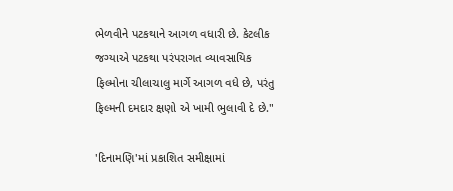ભેળવીને પટકથાને આગળ વધારી છે. કેટલીક જગ્યાએ પટકથા પરંપરાગત વ્યાવસાયિક ફિલ્મોના ચીલાચાલુ માર્ગે આગળ વધે છે, પરંતુ ફિલ્મની દમદાર ક્ષણો એ ખામી ભુલાવી દે છે."

'દિનામણિ'માં પ્રકાશિત સમીક્ષામાં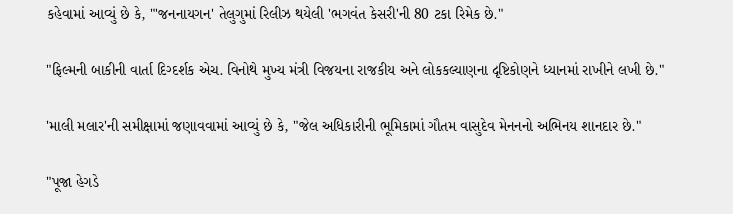કહેવામાં આવ્યું છે કે, "'જનનાયગન' તેલુગુમાં રિલીઝ થયેલી 'ભગવંત કેસરી'ની 80 ટકા રિમેક છે."

"ફિલ્મની બાકીની વાર્તા દિગ્દર્શક એચ. વિનોથે મુખ્ય મંત્રી વિજયના રાજકીય અને લોકકલ્યાણના દૃષ્ટિકોણને ધ્યાનમાં રાખીને લખી છે."

'માલી મલાર'ની સમીક્ષામાં જણાવવામાં આવ્યું છે કે, "જેલ અધિકારીની ભૂમિકામાં ગૌતમ વાસુદેવ મેનનનો અભિનય શાનદાર છે."

"પૂજા હેગડે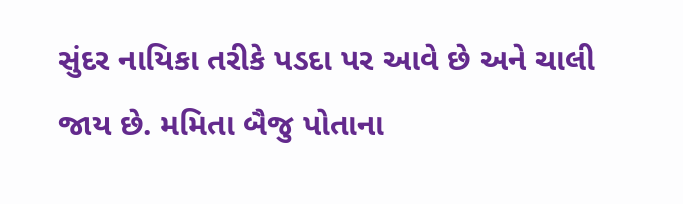સુંદર નાયિકા તરીકે પડદા પર આવે છે અને ચાલી જાય છે. મમિતા બૈજુ પોતાના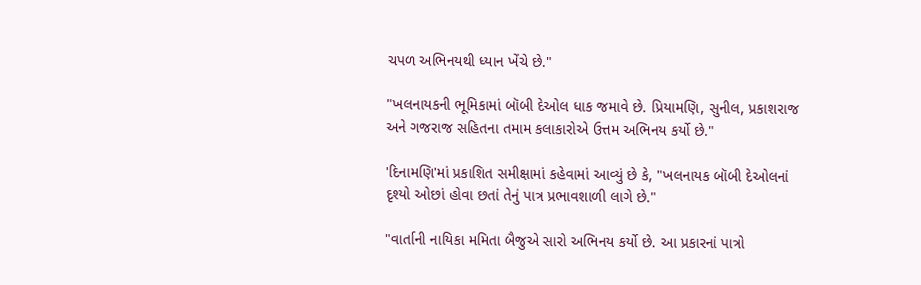ચપળ અભિનયથી ધ્યાન ખેંચે છે."

"ખલનાયકની ભૂમિકામાં બૉબી દેઓલ ધાક જમાવે છે. પ્રિયામણિ, સુનીલ, પ્રકાશરાજ અને ગજરાજ સહિતના તમામ કલાકારોએ ઉત્તમ અભિનય કર્યો છે."

'દિનામણિ'માં પ્રકાશિત સમીક્ષામાં કહેવામાં આવ્યું છે કે, "ખલનાયક બૉબી દેઓલનાં દૃશ્યો ઓછાં હોવા છતાં તેનું પાત્ર પ્રભાવશાળી લાગે છે."

"વાર્તાની નાયિકા મમિતા બૈજુએ સારો અભિનય કર્યો છે. આ પ્રકારનાં પાત્રો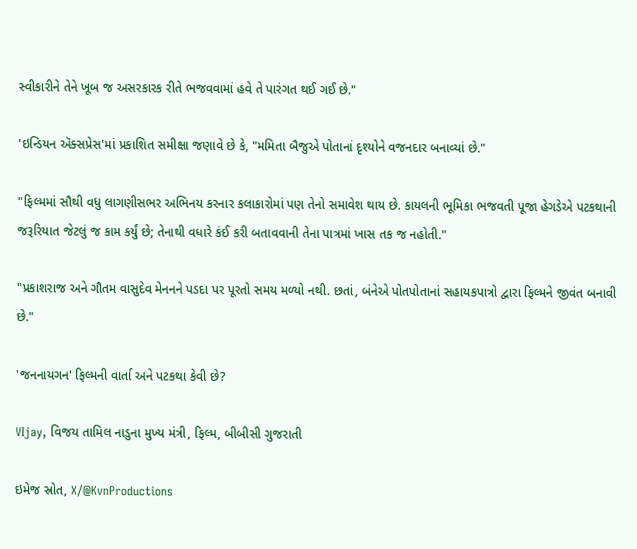સ્વીકારીને તેને ખૂબ જ અસરકારક રીતે ભજવવામાં હવે તે પારંગત થઈ ગઈ છે."

'ઇન્ડિયન ઍક્સપ્રેસ'માં પ્રકાશિત સમીક્ષા જણાવે છે કે, "મમિતા બૈજુએ પોતાનાં દૃશ્યોને વજનદાર બનાવ્યાં છે."

"ફિલ્મમાં સૌથી વધુ લાગણીસભર અભિનય કરનાર કલાકારોમાં પણ તેનો સમાવેશ થાય છે. કાયલની ભૂમિકા ભજવતી પૂજા હેગડેએ પટકથાની જરૂરિયાત જેટલું જ કામ કર્યું છે; તેનાથી વધારે કંઈ કરી બતાવવાની તેના પાત્રમાં ખાસ તક જ નહોતી."

"પ્રકાશરાજ અને ગૌતમ વાસુદેવ મેનનને પડદા પર પૂરતો સમય મળ્યો નથી. છતાં, બંનેએ પોતપોતાનાં સહાયકપાત્રો દ્વારા ફિલ્મને જીવંત બનાવી છે."

'જનનાયગન' ફિલ્મની વાર્તા અને પટકથા કેવી છે?

VIjay, વિજય તામિલ નાડુના મુખ્ય મંત્રી, ફિલ્મ, બીબીસી ગુજરાતી

ઇમેજ સ્રોત, X/@KvnProductions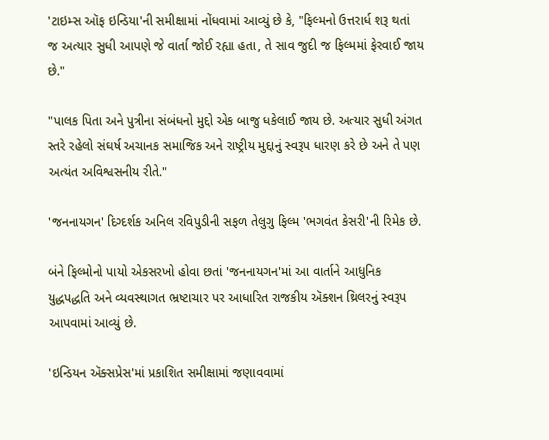'ટાઇમ્સ ઑફ ઇન્ડિયા'ની સમીક્ષામાં નોંધવામાં આવ્યું છે કે, "ફિલ્મનો ઉત્તરાર્ધ શરૂ થતાં જ અત્યાર સુધી આપણે જે વાર્તા જોઈ રહ્યા હતા, તે સાવ જુદી જ ફિલ્મમાં ફેરવાઈ જાય છે."

"પાલક પિતા અને પુત્રીના સંબંધનો મુદ્દો એક બાજુ ધકેલાઈ જાય છે. અત્યાર સુધી અંગત સ્તરે રહેલો સંઘર્ષ અચાનક સમાજિક અને રાષ્ટ્રીય મુદ્દાનું સ્વરૂપ ધારણ કરે છે અને તે પણ અત્યંત અવિશ્વસનીય રીતે."

'જનનાયગન' દિગ્દર્શક અનિલ રવિપુડીની સફળ તેલુગુ ફિલ્મ 'ભગવંત કેસરી'ની રિમેક છે.

બંને ફિલ્મોનો પાયો એકસરખો હોવા છતાં 'જનનાયગન'માં આ વાર્તાને આધુનિક યુદ્ધપદ્ધતિ અને વ્યવસ્થાગત ભ્રષ્ટાચાર પર આધારિત રાજકીય ઍક્શન થ્રિલરનું સ્વરૂપ આપવામાં આવ્યું છે.

'ઇન્ડિયન ઍક્સપ્રેસ'માં પ્રકાશિત સમીક્ષામાં જણાવવામાં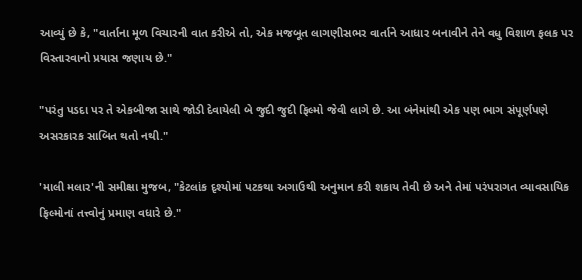આવ્યું છે કે, "વાર્તાના મૂળ વિચારની વાત કરીએ તો, એક મજબૂત લાગણીસભર વાર્તાને આધાર બનાવીને તેને વધુ વિશાળ ફલક પર વિસ્તારવાનો પ્રયાસ જણાય છે."

"પરંતુ પડદા પર તે એકબીજા સાથે જોડી દેવાયેલી બે જુદી જુદી ફિલ્મો જેવી લાગે છે. આ બંનેમાંથી એક પણ ભાગ સંપૂર્ણપણે અસરકારક સાબિત થતો નથી."

'માલી મલાર'ની સમીક્ષા મુજબ, "કેટલાંક દૃશ્યોમાં પટકથા અગાઉથી અનુમાન કરી શકાય તેવી છે અને તેમાં પરંપરાગત વ્યાવસાયિક ફિલ્મોનાં તત્ત્વોનું પ્રમાણ વધારે છે."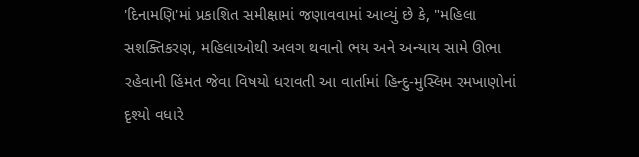'દિનામણિ'માં પ્રકાશિત સમીક્ષામાં જણાવવામાં આવ્યું છે કે, "મહિલા સશક્તિકરણ, મહિલાઓથી અલગ થવાનો ભય અને અન્યાય સામે ઊભા રહેવાની હિંમત જેવા વિષયો ધરાવતી આ વાર્તામાં હિન્દુ-મુસ્લિમ રમખાણોનાં દૃશ્યો વધારે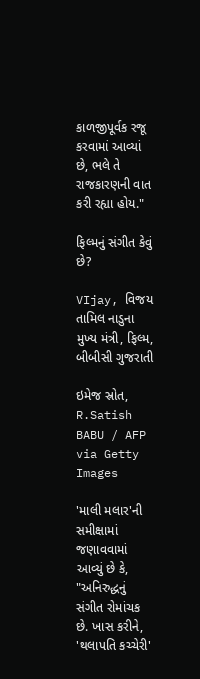કાળજીપૂર્વક રજૂ કરવામાં આવ્યાં છે, ભલે તે રાજકારણની વાત કરી રહ્યા હોય."

ફિલ્મનું સંગીત કેવું છે?

VIjay, વિજય તામિલ નાડુના મુખ્ય મંત્રી, ફિલ્મ, બીબીસી ગુજરાતી

ઇમેજ સ્રોત, R.Satish BABU / AFP via Getty Images

'માલી મલાર'ની સમીક્ષામાં જણાવવામાં આવ્યું છે કે, "અનિરુદ્ધનું સંગીત રોમાંચક છે. ખાસ કરીને, 'થલાપતિ કચ્ચેરી'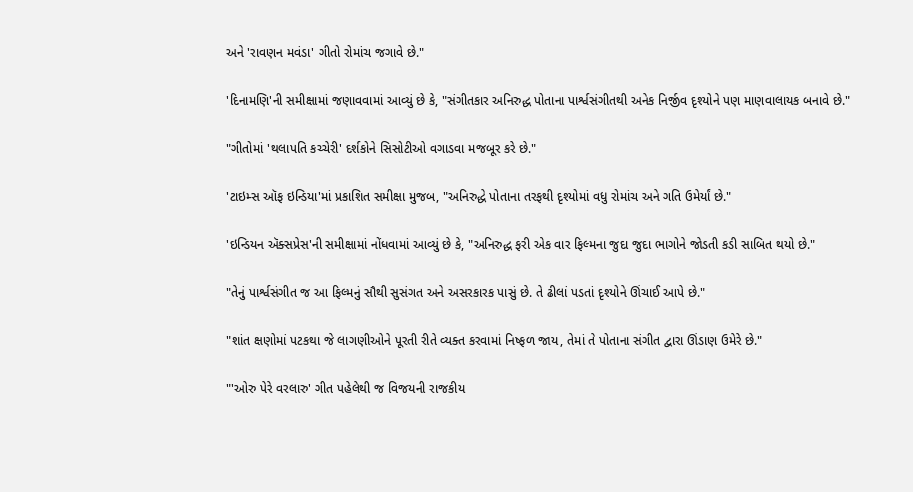અને 'રાવણન મવંડા' ગીતો રોમાંચ જગાવે છે."

'દિનામણિ'ની સમીક્ષામાં જણાવવામાં આવ્યું છે કે, "સંગીતકાર અનિરુદ્ધ પોતાના પાર્શ્વસંગીતથી અનેક નિર્જીવ દૃશ્યોને પણ માણવાલાયક બનાવે છે."

"ગીતોમાં 'થલાપતિ કચ્ચેરી' દર્શકોને સિસોટીઓ વગાડવા મજબૂર કરે છે."

'ટાઇમ્સ ઑફ ઇન્ડિયા'માં પ્રકાશિત સમીક્ષા મુજબ, "અનિરુદ્ધે પોતાના તરફથી દૃશ્યોમાં વધુ રોમાંચ અને ગતિ ઉમેર્યાં છે."

'ઇન્ડિયન ઍક્સપ્રેસ'ની સમીક્ષામાં નોંધવામાં આવ્યું છે કે, "અનિરુદ્ધ ફરી એક વાર ફિલ્મના જુદા જુદા ભાગોને જોડતી કડી સાબિત થયો છે."

"તેનું પાર્શ્વસંગીત જ આ ફિલ્મનું સૌથી સુસંગત અને અસરકારક પાસું છે. તે ઢીલાં પડતાં દૃશ્યોને ઊંચાઈ આપે છે."

"શાંત ક્ષણોમાં પટકથા જે લાગણીઓને પૂરતી રીતે વ્યક્ત કરવામાં નિષ્ફળ જાય, તેમાં તે પોતાના સંગીત દ્વારા ઊંડાણ ઉમેરે છે."

"'ઓરુ પેરે વરલારુ' ગીત પહેલેથી જ વિજયની રાજકીય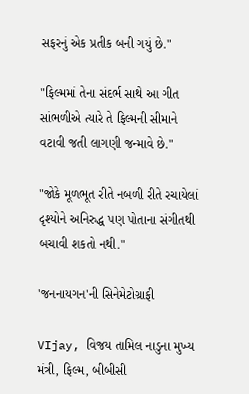સફરનું એક પ્રતીક બની ગયું છે."

"ફિલ્મમાં તેના સંદર્ભ સાથે આ ગીત સાંભળીએ ત્યારે તે ફિલ્મની સીમાને વટાવી જતી લાગણી જન્માવે છે."

"જોકે મૂળભૂત રીતે નબળી રીતે રચાયેલાં દૃશ્યોને અનિરુદ્ધ પણ પોતાના સંગીતથી બચાવી શકતો નથી."

'જનનાયગન'ની સિનેમેટોગ્રાફી

VIjay, વિજય તામિલ નાડુના મુખ્ય મંત્રી, ફિલ્મ, બીબીસી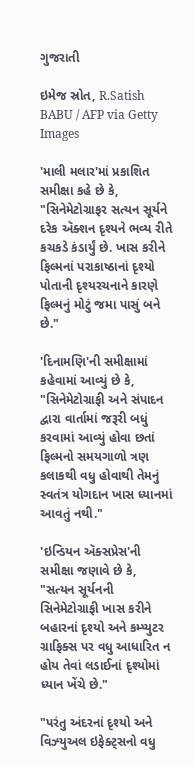ગુજરાતી

ઇમેજ સ્રોત, R.Satish BABU / AFP via Getty Images

'માલી મલાર'માં પ્રકાશિત સમીક્ષા કહે છે કે, "સિનેમેટોગ્રાફર સત્યન સૂર્યને દરેક ઍક્શન દૃશ્યને ભવ્ય રીતે કચકડે કંડાર્યું છે. ખાસ કરીને ફિલ્મનાં પરાકાષ્ઠાનાં દૃશ્યો પોતાની દૃશ્યરચનાને કારણે ફિલ્મનું મોટું જમા પાસું બને છે."

'દિનામણિ'ની સમીક્ષામાં કહેવામાં આવ્યું છે કે, "સિનેમેટોગ્રાફી અને સંપાદન દ્વારા વાર્તામાં જરૂરી બધું કરવામાં આવ્યું હોવા છતાં ફિલ્મનો સમયગાળો ત્રણ કલાકથી વધુ હોવાથી તેમનું સ્વતંત્ર યોગદાન ખાસ ધ્યાનમાં આવતું નથી."

'ઇન્ડિયન ઍક્સપ્રેસ'ની સમીક્ષા જણાવે છે કે, "સત્યન સૂર્યનની સિનેમેટોગ્રાફી ખાસ કરીને બહારનાં દૃશ્યો અને કમ્પ્યુટર ગ્રાફિક્સ પર વધુ આધારિત ન હોય તેવાં લડાઈનાં દૃશ્યોમાં ધ્યાન ખેંચે છે."

"પરંતુ અંદરનાં દૃશ્યો અને વિઝ્યુઅલ ઇફેક્ટ્સનો વધુ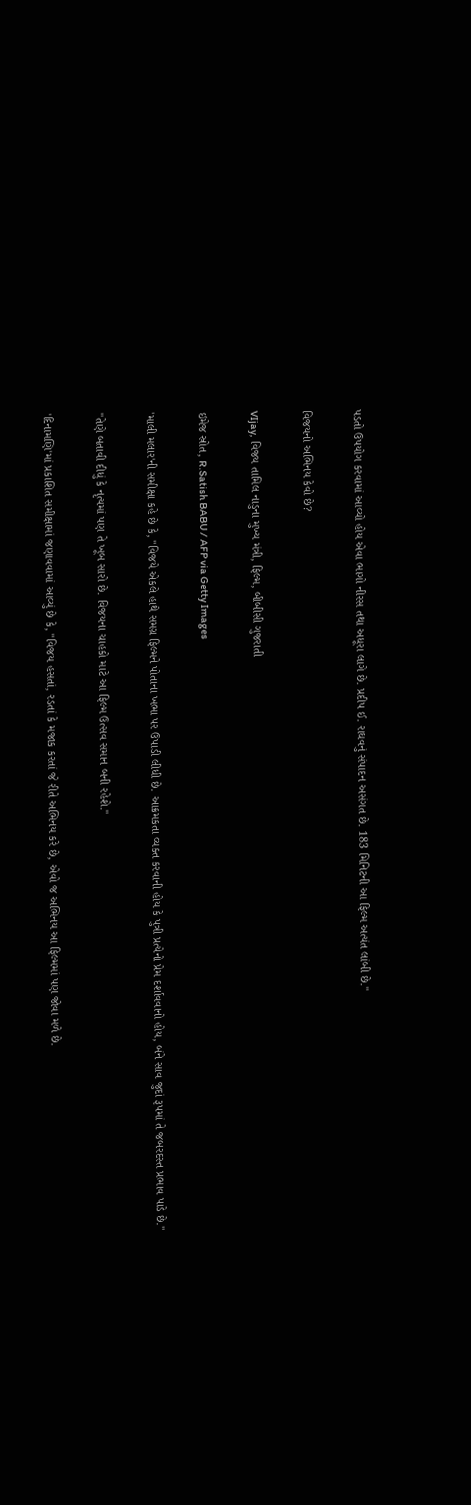પડતો ઉપયોગ કરવામાં આવ્યો હોય એવા ભાગો નીરસ તથા અધૂરા લાગે છે. પ્રદીપ ઈ. રાઘવનું સંપાદન અસંગત છે. 183 મિનિટની આ ફિલ્મ અત્યંત લાંબી છે."

વિજયનો અભિનય કેવો છે?

VIjay, વિજય તામિલ નાડુના મુખ્ય મંત્રી, ફિલ્મ, બીબીસી ગુજરાતી

ઇમેજ સ્રોત, R.Satish BABU / AFP via Getty Images

'માલી મલાર'ની સમીક્ષા કહે છે કે, "વિજયે એકલે હાથે સમગ્ર ફિલ્મને પોતાના ખભા પર ઉપાડી લીધી છે. આક્રમકતા વ્યક્ત કરવાની હોય કે પુત્રી પ્રત્યેનો પ્રેમ દર્શાવવાનો હોય, બંને સાવ જુદાં રૂપમાં તે જબરદસ્ત પ્રભાવ પાડે છે."

"તેણે બતાવી દીધું કે નૃત્યમાં પણ તે ખૂબ સારો છે. વિજયના ચાહકો માટે આ ફિલ્મ ઉત્સવ સમાન બની રહેશે."

'દિનામણિ'માં પ્રકાશિત સમીક્ષામાં જણાવવામાં આવ્યું છે કે, "વિજય હસતાં, રડતાં કે મજાક કરતાં જે રીતે અભિનય કરે છે, એવો જ અભિનય આ ફિલ્મમાં પણ જોવા મળે છે.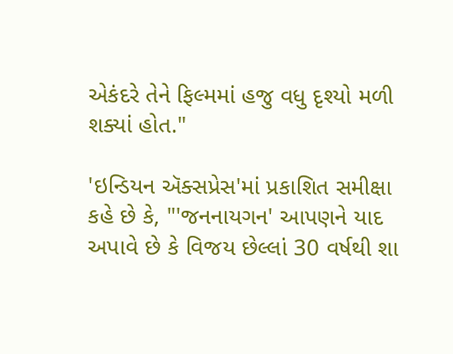એકંદરે તેને ફિલ્મમાં હજુ વધુ દૃશ્યો મળી શક્યાં હોત."

'ઇન્ડિયન ઍક્સપ્રેસ'માં પ્રકાશિત સમીક્ષા કહે છે કે, "'જનનાયગન' આપણને યાદ અપાવે છે કે વિજય છેલ્લાં 30 વર્ષથી શા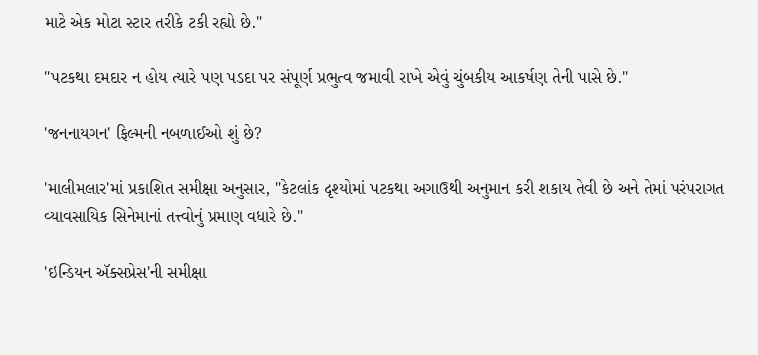માટે એક મોટા સ્ટાર તરીકે ટકી રહ્યો છે."

"પટકથા દમદાર ન હોય ત્યારે પણ પડદા પર સંપૂર્ણ પ્રભુત્વ જમાવી રાખે એવું ચુંબકીય આકર્ષણ તેની પાસે છે."

'જનનાયગન' ફિલ્મની નબળાઈઓ શું છે?

'માલીમલાર'માં પ્રકાશિત સમીક્ષા અનુસાર, "કેટલાંક દૃશ્યોમાં પટકથા અગાઉથી અનુમાન કરી શકાય તેવી છે અને તેમાં પરંપરાગત વ્યાવસાયિક સિનેમાનાં તત્ત્વોનું પ્રમાણ વધારે છે."

'ઇન્ડિયન ઍક્સપ્રેસ'ની સમીક્ષા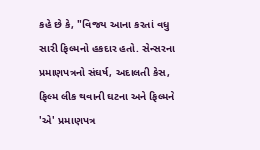કહે છે કે, "વિજય આના કરતાં વધુ સારી ફિલ્મનો હકદાર હતો. સેન્સરના પ્રમાણપત્રનો સંઘર્ષ, અદાલતી કેસ, ફિલ્મ લીક થવાની ઘટના અને ફિલ્મને 'એ' પ્રમાણપત્ર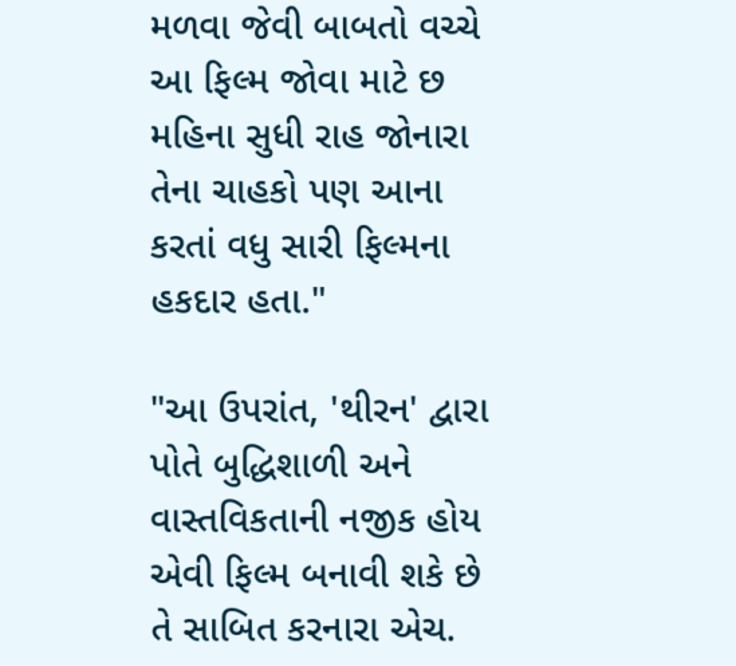મળવા જેવી બાબતો વચ્ચે આ ફિલ્મ જોવા માટે છ મહિના સુધી રાહ જોનારા તેના ચાહકો પણ આના કરતાં વધુ સારી ફિલ્મના હકદાર હતા."

"આ ઉપરાંત, 'થીરન' દ્વારા પોતે બુદ્ધિશાળી અને વાસ્તવિકતાની નજીક હોય એવી ફિલ્મ બનાવી શકે છે તે સાબિત કરનારા એચ.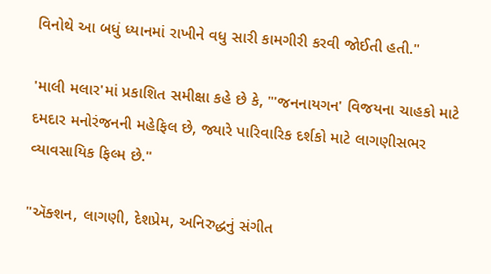વિનોથે આ બધું ધ્યાનમાં રાખીને વધુ સારી કામગીરી કરવી જોઈતી હતી."

'માલી મલાર'માં પ્રકાશિત સમીક્ષા કહે છે કે, "'જનનાયગન' વિજયના ચાહકો માટે દમદાર મનોરંજનની મહેફિલ છે, જ્યારે પારિવારિક દર્શકો માટે લાગણીસભર વ્યાવસાયિક ફિલ્મ છે."

"ઍક્શન, લાગણી, દેશપ્રેમ, અનિરુદ્ધનું સંગીત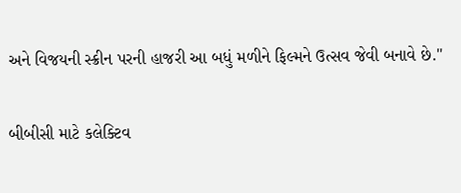અને વિજયની સ્ક્રીન પરની હાજરી આ બધું મળીને ફિલ્મને ઉત્સવ જેવી બનાવે છે."

બીબીસી માટે કલેક્ટિવ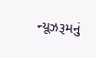ન્યૂઝરૂમનું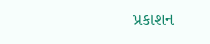પ્રકાશન